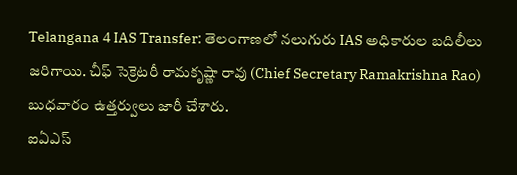Telangana 4 IAS Transfer: తెలంగాణలో నలుగురు IAS అధికారుల బదిలీలు జరిగాయి. చీఫ్ సెక్రెటరీ రామకృష్ణా రావు (Chief Secretary Ramakrishna Rao) బుధవారం ఉత్తర్వులు జారీ చేశారు.
ఐఏఎస్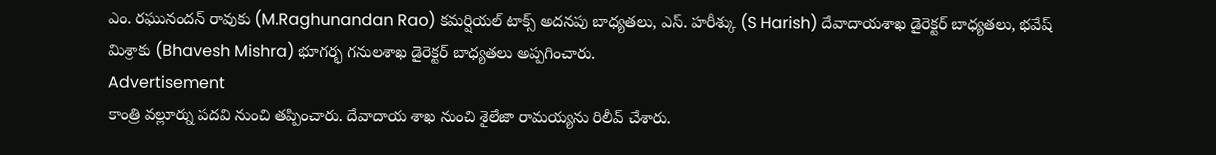ఎం. రఘునందన్ రావుకు (M.Raghunandan Rao) కమర్షియల్ టాక్స్ అదనపు బాధ్యతలు, ఎస్. హరీశ్కు (S Harish) దేవాదాయశాఖ డైరెక్టర్ బాధ్యతలు, భవేష్ మిశ్రాకు (Bhavesh Mishra) భూగర్భ గనులశాఖ డైరెక్టర్ బాధ్యతలు అప్పగించారు.
Advertisement
కాంత్రి వల్లూర్ను పదవి నుంచి తప్పించారు. దేవాదాయ శాఖ నుంచి శైలేజా రామయ్యను రిలీవ్ చేశారు.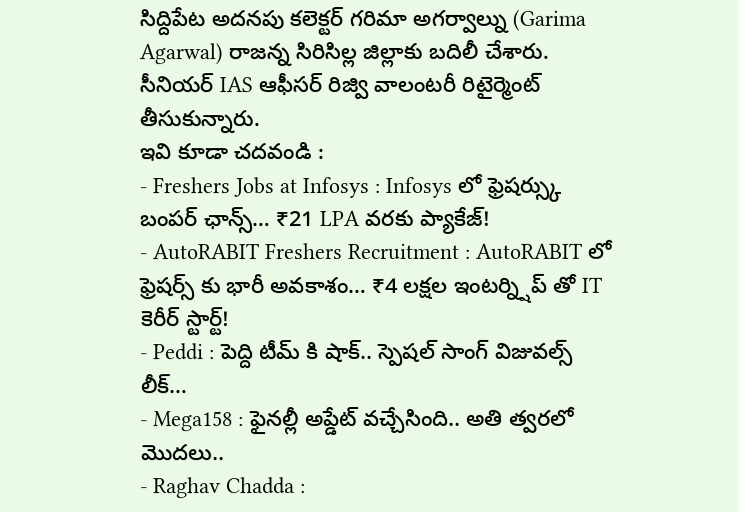సిద్దిపేట అదనపు కలెక్టర్ గరిమా అగర్వాల్ను (Garima Agarwal) రాజన్న సిరిసిల్ల జిల్లాకు బదిలీ చేశారు. సీనియర్ IAS ఆఫీసర్ రిజ్వి వాలంటరీ రిటైర్మెంట్ తీసుకున్నారు.
ఇవి కూడా చదవండి :
- Freshers Jobs at Infosys : Infosys లో ఫ్రెషర్స్కు బంపర్ ఛాన్స్… ₹21 LPA వరకు ప్యాకేజ్!
- AutoRABIT Freshers Recruitment : AutoRABIT లో ఫ్రెషర్స్ కు భారీ అవకాశం… ₹4 లక్షల ఇంటర్న్షిప్ తో IT కెరీర్ స్టార్ట్!
- Peddi : పెద్ది టీమ్ కి షాక్.. స్పెషల్ సాంగ్ విజువల్స్ లీక్…
- Mega158 : ఫైనల్లీ అప్డేట్ వచ్చేసింది.. అతి త్వరలో మొదలు..
- Raghav Chadda :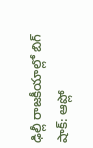ఢిల్లీ రాజకీయాల్లో బిగ్ షాక్: ఆప్లో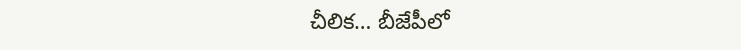చీలిక… బీజేపీలో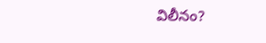విలీనం?